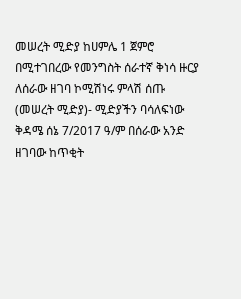መሠረት ሚድያ ከሀምሌ 1 ጀምሮ በሚተገበረው የመንግስት ሰራተኛ ቅነሳ ዙርያ ለሰራው ዘገባ ኮሚሽነሩ ምላሽ ሰጡ
(መሠረት ሚድያ)- ሚድያችን ባሳለፍነው ቅዳሜ ሰኔ 7/2017 ዓ/ም በሰራው አንድ ዘገባው ከጥቂት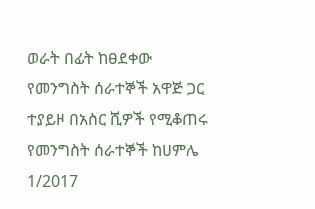ወራት በፊት ከፀደቀው የመንግስት ሰራተኞች አዋጅ ጋር ተያይዞ በአስር ሺዎች የሚቆጠሩ የመንግስት ሰራተኞች ከሀምሌ 1/2017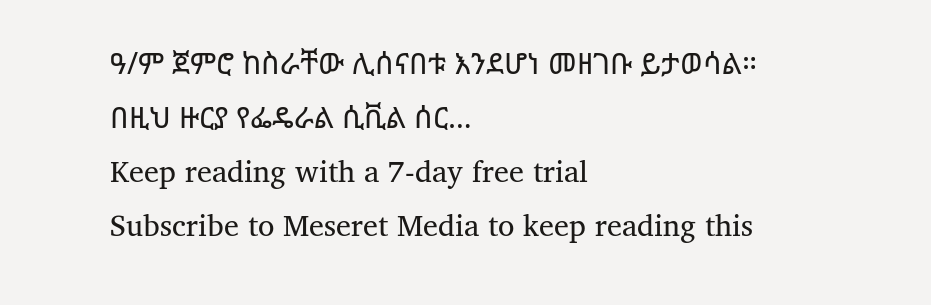ዓ/ም ጀምሮ ከስራቸው ሊሰናበቱ እንደሆነ መዘገቡ ይታወሳል።
በዚህ ዙርያ የፌዴራል ሲቪል ሰር…
Keep reading with a 7-day free trial
Subscribe to Meseret Media to keep reading this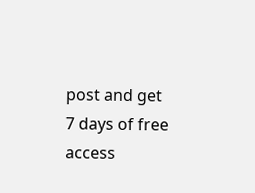post and get 7 days of free access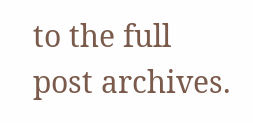to the full post archives.